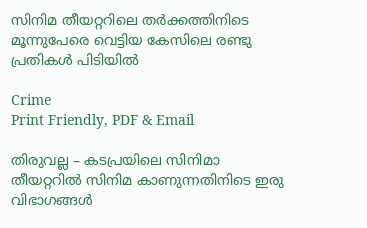സിനിമ തീയറ്ററിലെ തർക്കത്തിനിടെ മൂന്നുപേരെ വെട്ടിയ കേസിലെ രണ്ടു പ്രതികൾ പിടിയിൽ

Crime
Print Friendly, PDF & Email

തിരുവല്ല – കടപ്രയിലെ സിനിമാ തീയറ്ററിൽ സിനിമ കാണുന്നതിനിടെ ഇരു വിഭാഗങ്ങൾ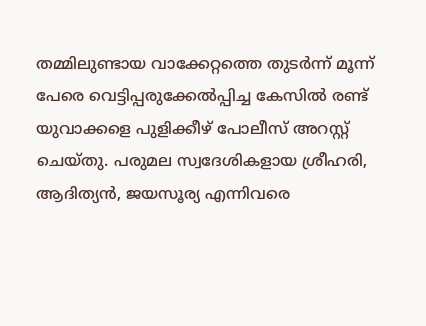തമ്മിലുണ്ടായ വാക്കേറ്റത്തെ തുടർന്ന് മൂന്ന് പേരെ വെട്ടിപ്പരുക്കേൽപ്പിച്ച കേസിൽ രണ്ട് യുവാക്കളെ പുളിക്കീഴ് പോലീസ് അറസ്റ്റ് ചെയ്തു. പരുമല സ്വദേശികളായ ശ്രീഹരി, ആദിത്യൻ, ജയസൂര്യ എന്നിവരെ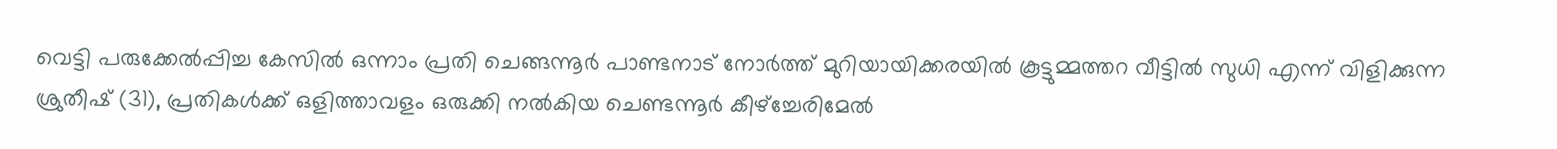വെട്ടി പരുക്കേൽപ്പിച്ച കേസിൽ ഒന്നാം പ്രതി ചെങ്ങന്നൂർ പാണ്ടനാട് നോർത്ത് മുറിയായിക്കരയിൽ കൂട്ടുമ്മത്തറ വീട്ടിൽ സുധി എന്ന് വിളിക്കുന്ന ശ്രുതീഷ് (31), പ്രതികൾക്ക് ഒളിത്താവളം ഒരുക്കി നൽകിയ ചെണ്ടന്നൂർ കീഴ്‌ച്ചേരിമേൽ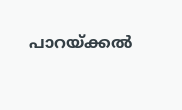പാറയ്ക്കൽ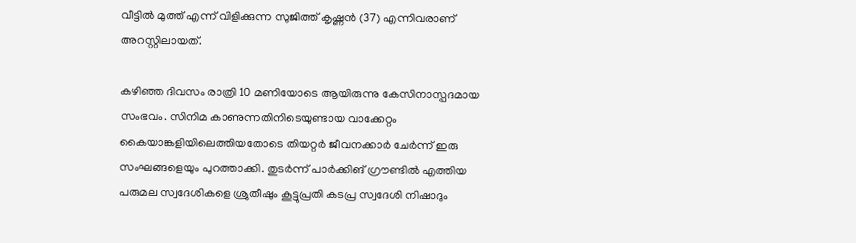വീട്ടിൽ മുത്ത് എന്ന് വിളിക്കുന്ന സുജിത്ത് കൃഷ്ണൻ (37) എന്നിവരാണ് അറസ്റ്റിലായത്.

കഴിഞ്ഞ ദിവസം രാത്രി 10 മണിയോടെ ആയിരുന്നു കേസിനാസ്പദമായ സംഭവം. സിനിമ കാണുന്നതിനിടെയുണ്ടായ വാക്കേറ്റം കൈയാങ്കളിയിലെത്തിയതോടെ തിയറ്റർ ജീവനക്കാർ ചേർന്ന് ഇരു സംഘങ്ങളെയും പുറത്താക്കി. തുടർന്ന് പാർക്കിങ് ഗ്രൗണ്ടിൽ എത്തിയ പരുമല സ്വദേശികളെ ശ്രുതീഷും കൂട്ടുപ്രതി കടപ്ര സ്വദേശി നിഷാദും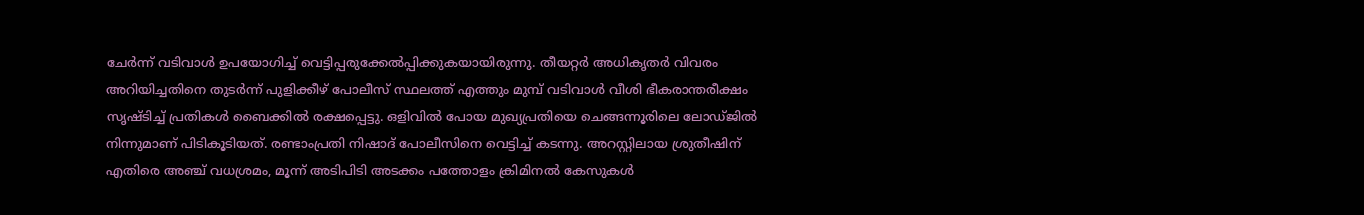ചേർന്ന് വടിവാൾ ഉപയോഗിച്ച് വെട്ടിപ്പരുക്കേൽപ്പിക്കുകയായിരുന്നു. തീയറ്റർ അധികൃതർ വിവരം അറിയിച്ചതിനെ തുടർന്ന് പുളിക്കീഴ് പോലീസ് സ്ഥലത്ത് എത്തും മുമ്പ് വടിവാൾ വീശി ഭീകരാന്തരീക്ഷം സൃഷ്ടിച്ച് പ്രതികൾ ബൈക്കിൽ രക്ഷപ്പെട്ടു. ഒളിവിൽ പോയ മുഖ്യപ്രതിയെ ചെങ്ങന്നൂരിലെ ലോഡ്ജിൽ നിന്നുമാണ് പിടികൂടിയത്. രണ്ടാംപ്രതി നിഷാദ് പോലീസിനെ വെട്ടിച്ച് കടന്നു. അറസ്റ്റിലായ ശ്രുതീഷിന് എതിരെ അഞ്ച് വധശ്രമം, മൂന്ന് അടിപിടി അടക്കം പത്തോളം ക്രിമിനൽ കേസുകൾ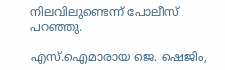നിലവിലുണ്ടെന്ന് പോലീസ് പറഞ്ഞു.

എസ്.ഐമാരായ ജെ. ഷെജിം,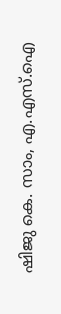ഷിജു കെ. സാം, എ.എസ്.ഐ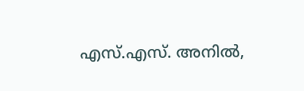എസ്.എസ്. അനിൽ,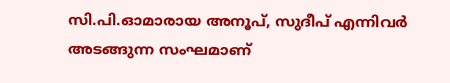സി.പി.ഓമാരായ അനൂപ്, സുദീപ് എന്നിവർ അടങ്ങുന്ന സംഘമാണ്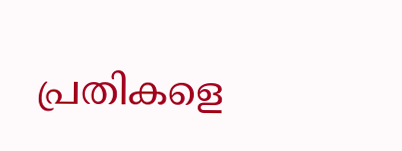പ്രതികളെ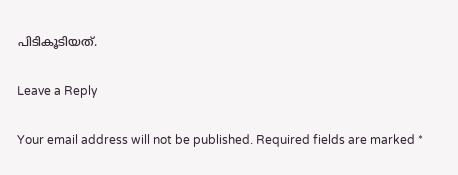പിടികൂടിയത്.

Leave a Reply

Your email address will not be published. Required fields are marked *